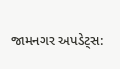જામનગર અપડેટ્સ: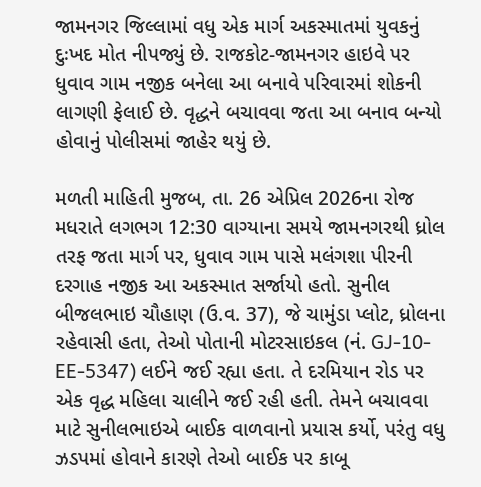જામનગર જિલ્લામાં વધુ એક માર્ગ અકસ્માતમાં યુવકનું દુઃખદ મોત નીપજ્યું છે. રાજકોટ-જામનગર હાઇવે પર ધુવાવ ગામ નજીક બનેલા આ બનાવે પરિવારમાં શોકની લાગણી ફેલાઈ છે. વૃદ્ધને બચાવવા જતા આ બનાવ બન્યો હોવાનું પોલીસમાં જાહેર થયું છે.

મળતી માહિતી મુજબ, તા. 26 એપ્રિલ 2026ના રોજ મધરાતે લગભગ 12:30 વાગ્યાના સમયે જામનગરથી ધ્રોલ તરફ જતા માર્ગ પર, ધુવાવ ગામ પાસે મલંગશા પીરની દરગાહ નજીક આ અકસ્માત સર્જાયો હતો. સુનીલ બીજલભાઇ ચૌહાણ (ઉ.વ. 37), જે ચામુંડા પ્લોટ, ધ્રોલના રહેવાસી હતા, તેઓ પોતાની મોટરસાઇકલ (નં. GJ-10-EE-5347) લઈને જઈ રહ્યા હતા. તે દરમિયાન રોડ પર એક વૃદ્ધ મહિલા ચાલીને જઈ રહી હતી. તેમને બચાવવા માટે સુનીલભાઇએ બાઈક વાળવાનો પ્રયાસ કર્યો, પરંતુ વધુ ઝડપમાં હોવાને કારણે તેઓ બાઈક પર કાબૂ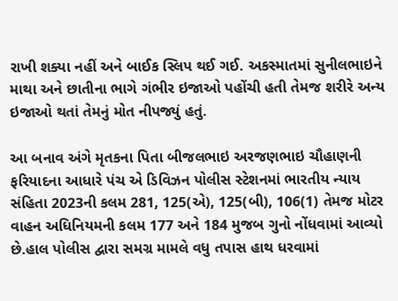રાખી શક્યા નહીં અને બાઈક સ્લિપ થઈ ગઈ. અકસ્માતમાં સુનીલભાઇને માથા અને છાતીના ભાગે ગંભીર ઇજાઓ પહોંચી હતી તેમજ શરીરે અન્ય ઇજાઓ થતાં તેમનું મોત નીપજ્યું હતું.

આ બનાવ અંગે મૃતકના પિતા બીજલભાઇ અરજણભાઇ ચૌહાણની ફરિયાદના આધારે પંચ એ ડિવિઝન પોલીસ સ્ટેશનમાં ભારતીય ન્યાય સંહિતા 2023ની કલમ 281, 125(એ), 125(બી), 106(1) તેમજ મોટર વાહન અધિનિયમની કલમ 177 અને 184 મુજબ ગુનો નોંધવામાં આવ્યો છે.હાલ પોલીસ દ્વારા સમગ્ર મામલે વધુ તપાસ હાથ ધરવામાં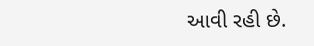આવી રહી છે.